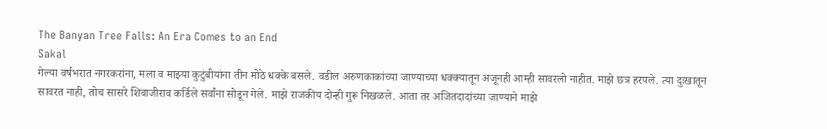The Banyan Tree Falls: An Era Comes to an End
Sakal
गेल्या वर्षभरात नगरकरांना, मला व माझ्या कुटुंबीयांना तीन मोठे धक्के बसले. वडील अरुणकाकांच्या जाण्याच्या धक्क्यातून अजूनही आम्ही सावरलो नाहीत. माझे छत्र हरपले. त्या दुःखातून सावरत नाही, तोच सासरे शिवाजीराव कर्डिले सर्वांना सोडून गेले. माझे राजकीय दोन्ही गुरू निखळले. आता तर अजितदादांच्या जाण्याने माझे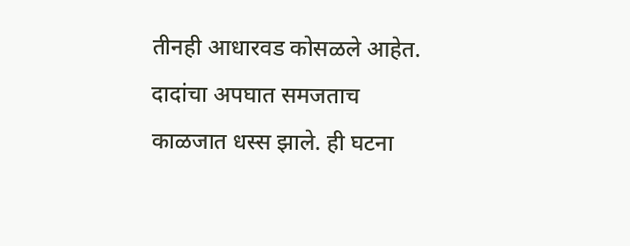तीनही आधारवड कोसळले आहेत. दादांचा अपघात समजताच काळजात धस्स झाले. ही घटना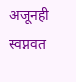अजूनही स्वप्नवत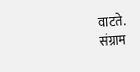वाटते.
संग्राम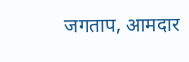जगताप, आमदार